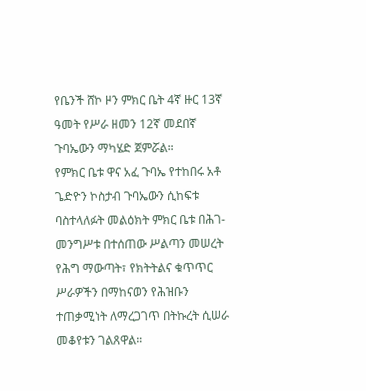የቤንች ሸኮ ዞን ምክር ቤት 4ኛ ዙር 13ኛ ዓመት የሥራ ዘመን 12ኛ መደበኛ ጉባኤውን ማካሄድ ጀምሯል።
የምክር ቤቱ ዋና አፈ ጉባኤ የተከበሩ አቶ ጌድዮን ኮስታብ ጉባኤውን ሲከፍቱ ባስተላለፉት መልዕክት ምክር ቤቱ በሕገ-መንግሥቱ በተሰጠው ሥልጣን መሠረት የሕግ ማውጣት፣ የክትትልና ቁጥጥር ሥራዎችን በማከናወን የሕዝቡን ተጠቃሚነት ለማረጋገጥ በትኩረት ሲሠራ መቆየቱን ገልጸዋል።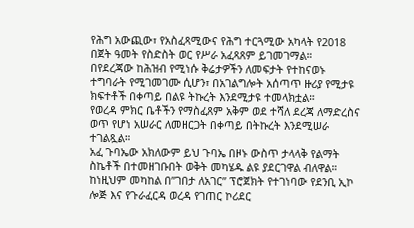የሕግ አውጪው፣ የአስፈጻሚውና የሕግ ተርጓሚው አካላት የ2018 በጀት ዓመት የስድስት ወር የሥራ አፈጻጸም ይገመገማል።
በየደረጃው ከሕዝብ የሚነሱ ቅሬታዎችን ለመፍታት የተከናወኑ ተግባራት የሚገመገሙ ሲሆን፣ በአገልግሎት አሰጣጥ ዙሪያ የሚታዩ ክፍተቶች በቀጣይ በልዩ ትኩረት እንደሚታዩ ተመላክቷል።
የወረዳ ምክር ቤቶችን የማስፈጸም አቅም ወደ ተሻለ ደረጃ ለማድረስና ወጥ የሆነ አሠራር ለመዘርጋት በቀጣይ በትኩረት እንደሚሠራ ተገልጿል።
አፈ ጉባኤው አክለውም ይህ ጉባኤ በዞኑ ውስጥ ታላላቅ የልማት ስኬቶች በተመዘገቡበት ወቅት መካሄዱ ልዩ ያደርገዋል ብለዋል።
ከነዚህም መካከል በ”ገበታ ለአገር” ፕሮጀክት የተገነባው የደንቢ ኢኮ ሎጅ እና የጉራፈርዳ ወረዳ የገጠር ኮሪደር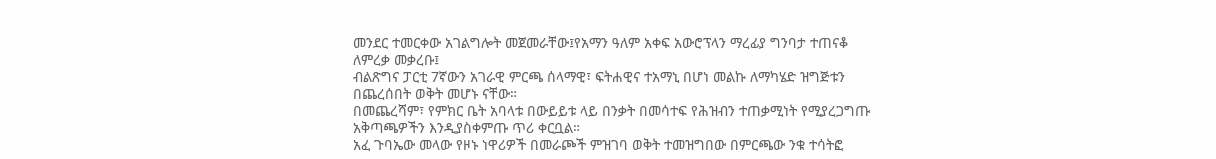መንደር ተመርቀው አገልግሎት መጀመራቸው፤የአማን ዓለም አቀፍ አውሮፕላን ማረፊያ ግንባታ ተጠናቆ ለምረቃ መቃረቡ፤
ብልጽግና ፓርቲ 7ኛውን አገራዊ ምርጫ ሰላማዊ፣ ፍትሐዊና ተአማኒ በሆነ መልኩ ለማካሄድ ዝግጅቱን በጨረሰበት ወቅት መሆኑ ናቸው።
በመጨረሻም፣ የምክር ቤት አባላቱ በውይይቱ ላይ በንቃት በመሳተፍ የሕዝብን ተጠቃሚነት የሚያረጋግጡ አቅጣጫዎችን እንዲያስቀምጡ ጥሪ ቀርቧል።
አፈ ጉባኤው መላው የዞኑ ነዋሪዎች በመራጮች ምዝገባ ወቅት ተመዝግበው በምርጫው ንቁ ተሳትፎ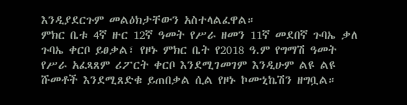እንዲያደርጉም መልዕክታቸውን አስተላልፈዋል።
ምክር ቤቱ 4ኛ ዙር 12ኛ ዓመት የሥራ ዘመን 11ኛ መደበኛ ጉባኤ ቃለ ጉባኤ ቀርቦ ይፀቃል፣ የዞኑ ምክር ቤት የ2018 ዓ.ም የግማሽ ዓመት የሥራ አፈጻጸም ሪፖርት ቀርቦ እንደሚገመገም እንዲሁም ልዩ ልዩ ሹመቶች እንደሚጸድቁ ይጠበቃል ሲል የዞኑ ኮሙኒኬሽን ዘግቧል።